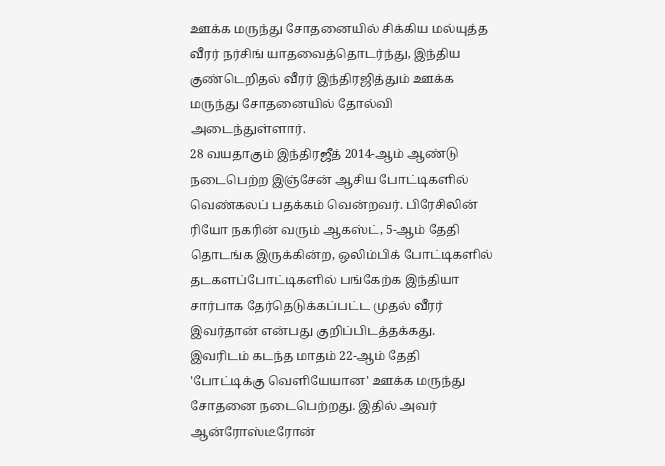ஊக்க மருந்து சோதனையில் சிக்கிய மல்யுத்த வீரர் நர்சிங் யாதவைத்தொடர்ந்து, இந்திய குண்டெறிதல் வீரர் இந்திரஜித்தும் ஊக்க மருந்து சோதனையில் தோல்வி அடைந்துள்ளார்.
28 வயதாகும் இந்திரஜீத் 2014-ஆம் ஆண்டு நடைபெற்ற இஞ்சேன் ஆசிய போட்டிகளில் வெண்கலப் பதக்கம் வென்றவர். பிரேசிலின் ரியோ நகரின் வரும் ஆகஸ்ட், 5-ஆம் தேதி தொடங்க இருக்கின்ற, ஒலிம்பிக் போட்டிகளில் தடகளப்போட்டிகளில் பங்கேற்க இந்தியா சார்பாக தேர்தெடுக்கப்பட்ட முதல் வீரர் இவர்தான் என்பது குறிப்பிடத்தக்கது. இவரிடம் கடந்த மாதம் 22-ஆம் தேதி 'போட்டிக்கு வெளியேயான' ஊக்க மருந்து சோதனை நடைபெற்றது. இதில் அவர் ஆன்ரோஸ்டீரோன்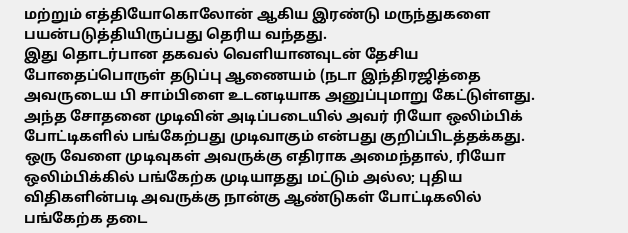மற்றும் எத்தியோகொலோன் ஆகிய இரண்டு மருந்துகளை பயன்படுத்தியிருப்பது தெரிய வந்தது.
இது தொடர்பான தகவல் வெளியானவுடன் தேசிய போதைப்பொருள் தடுப்பு ஆணையம் (நடா இந்திரஜித்தை அவருடைய பி சாம்பிளை உடனடியாக அனுப்புமாறு கேட்டுள்ளது. அந்த சோதனை முடிவின் அடிப்படையில் அவர் ரியோ ஒலிம்பிக் போட்டிகளில் பங்கேற்பது முடிவாகும் என்பது குறிப்பிடத்தக்கது. ஒரு வேளை முடிவுகள் அவருக்கு எதிராக அமைந்தால், ரியோ ஒலிம்பிக்கில் பங்கேற்க முடியாதது மட்டும் அல்ல; புதிய விதிகளின்படி அவருக்கு நான்கு ஆண்டுகள் போட்டிகலில் பங்கேற்க தடை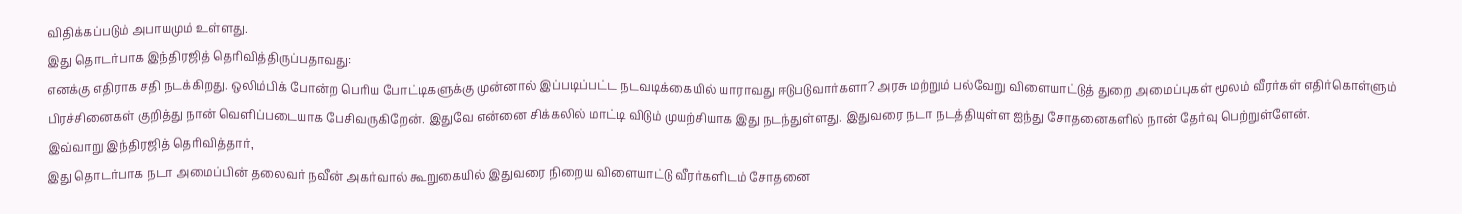விதிக்கப்படும் அபாயமும் உள்ளது.
இது தொடர்பாக இந்திரஜித் தெரிவித்திருப்பதாவது:
எனக்கு எதிராக சதி நடக்கிறது. ஒலிம்பிக் போன்ற பெரிய போட்டிகளுக்கு முன்னால் இப்படிப்பட்ட நடவடிக்கையில் யாராவது ஈடுபடுவார்களா? அரசு மற்றும் பல்வேறு விளையாட்டுத் துறை அமைப்புகள் மூலம் வீரர்கள் எதிர்கொள்ளும் பிரச்சினைகள் குறித்து நான் வெளிப்படையாக பேசிவருகிறேன். இதுவே என்னை சிக்கலில் மாட்டி விடும் முயற்சியாக இது நடந்துள்ளது. இதுவரை நடா நடத்தியுள்ள ஐந்து சோதனைகளில் நான் தேர்வு பெற்றுள்ளேன்.
இவ்வாறு இந்திரஜித் தெரிவித்தார்,
இது தொடர்பாக நடா அமைப்பின் தலைவர் நவீன் அகர்வால் கூறுகையில் இதுவரை நிறைய விளையாட்டு வீரர்களிடம் சோதனை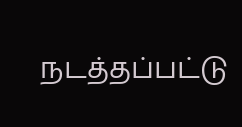நடத்தப்பட்டு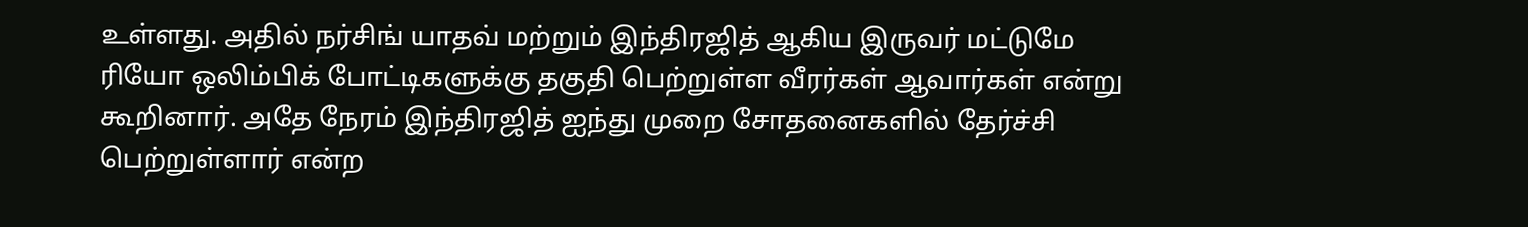உள்ளது. அதில் நர்சிங் யாதவ் மற்றும் இந்திரஜித் ஆகிய இருவர் மட்டுமே ரியோ ஒலிம்பிக் போட்டிகளுக்கு தகுதி பெற்றுள்ள வீரர்கள் ஆவார்கள் என்று கூறினார். அதே நேரம் இந்திரஜித் ஐந்து முறை சோதனைகளில் தேர்ச்சி பெற்றுள்ளார் என்ற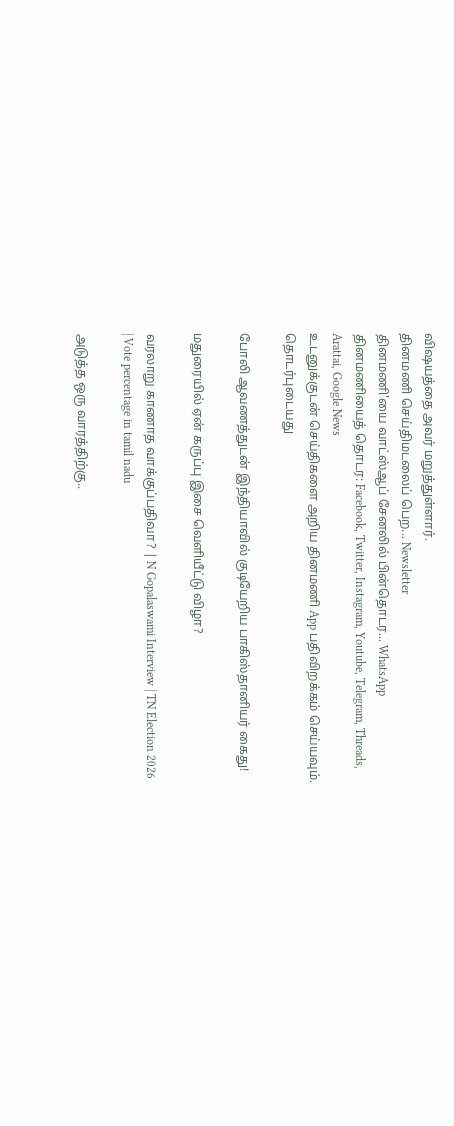விஷயத்தை அவர் மறுத்துள்ளார்.
தினமணி செய்திமடலைப் பெற... Newsletter
தினமணி'யை வாட்ஸ்ஆப் சேனலில் பின்தொடர... WhatsApp
தினமணியைத் தொடர: Facebook, Twitter, Instagram, Youtube, Telegram, Threads, Arattai, Google News
உடனுக்குடன் செய்திகளை அறிய தினமணி App பதிவிறக்கம் செய்யவும்.
தொடர்புடையது

போலி ஆவணத்துடன் இந்தியாவில் குடியேறிய பாகிஸ்தானியர் கைது!

மதுரையில் ஏன் கருப்பு இசை வெளியீட்டு விழா?

வரலாறு காணாத வாக்குப்பதிவா? | N Gopalaswami Interview | TN Election 2026 | Vote percentage in tamil nadu

அடுத்த ஒரு வாரத்திற்கு..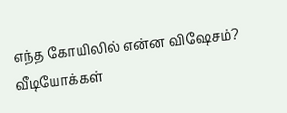எந்த கோயிலில் என்ன விஷேசம்?
வீடியோக்கள்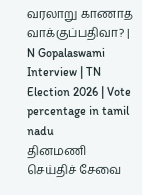வரலாறு காணாத வாக்குப்பதிவா? | N Gopalaswami Interview | TN Election 2026 | Vote percentage in tamil nadu
தினமணி செய்திச் சேவை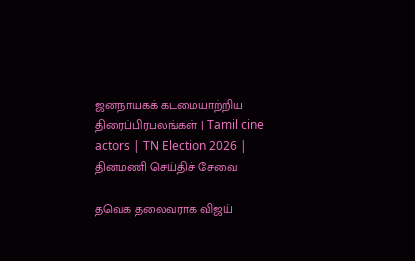ஜனநாயகக் கடமையாற்றிய திரைப்பிரபலங்கள் | Tamil cine actors | TN Election 2026 |
தினமணி செய்திச் சேவை

தவெக தலைவராக விஜய்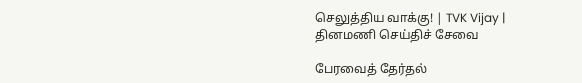செலுத்திய வாக்கு! | TVK Vijay |
தினமணி செய்திச் சேவை

பேரவைத் தேர்தல்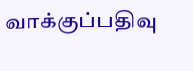வாக்குப்பதிவு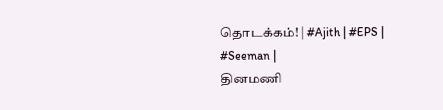தொடக்கம்! | #Ajith | #EPS | #Seeman |
தினமணி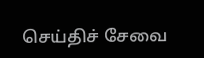செய்திச் சேவை